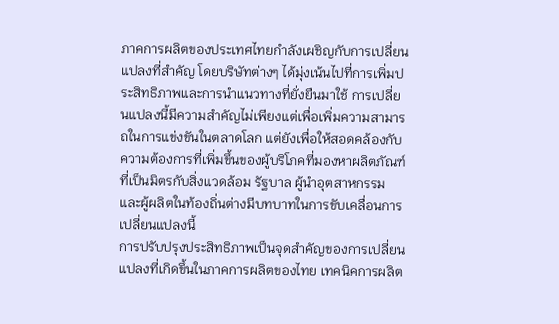ภาคการผลิตของประเทศไทยกำลังเผชิญกับการเปลี่ยนแปลงที่สำคัญ โดยบริษัทต่างๆ ได้มุ่งเน้นไปที่การเพิ่มประสิทธิภาพและการนำแนวทางที่ยั่งยืนมาใช้ การเปลี่ยนแปลงนี้มีความสำคัญไม่เพียงแต่เพื่อเพิ่มความสามารถในการแข่งขันในตลาดโลก แต่ยังเพื่อให้สอดคล้องกับความต้องการที่เพิ่มขึ้นของผู้บริโภคที่มองหาผลิตภัณฑ์ที่เป็นมิตรกับสิ่งแวดล้อม รัฐบาล ผู้นำอุตสาหกรรม และผู้ผลิตในท้องถิ่นต่างมีบทบาทในการขับเคลื่อนการเปลี่ยนแปลงนี้
การปรับปรุงประสิทธิภาพเป็นจุดสำคัญของการเปลี่ยนแปลงที่เกิดขึ้นในภาคการผลิตของไทย เทคนิคการผลิต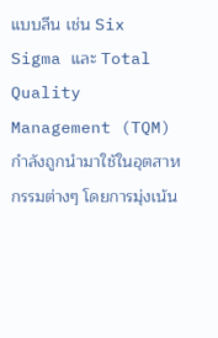แบบลีน เช่น Six Sigma และ Total Quality Management (TQM) กำลังถูกนำมาใช้ในอุตสาหกรรมต่างๆ โดยการมุ่งเน้น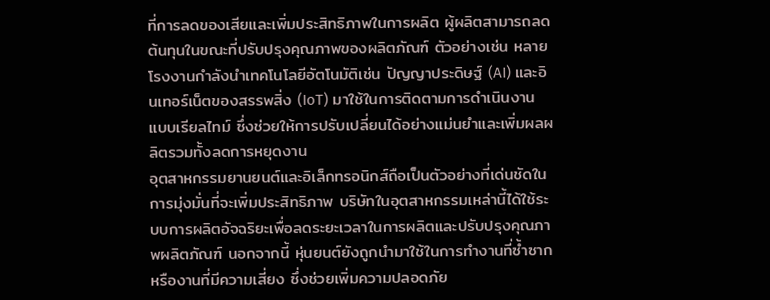ที่การลดของเสียและเพิ่มประสิทธิภาพในการผลิต ผู้ผลิตสามารถลดต้นทุนในขณะที่ปรับปรุงคุณภาพของผลิตภัณฑ์ ตัวอย่างเช่น หลายโรงงานกำลังนำเทคโนโลยีอัตโนมัติเช่น ปัญญาประดิษฐ์ (AI) และอินเทอร์เน็ตของสรรพสิ่ง (IoT) มาใช้ในการติดตามการดำเนินงานแบบเรียลไทม์ ซึ่งช่วยให้การปรับเปลี่ยนได้อย่างแม่นยำและเพิ่มผลผลิตรวมทั้งลดการหยุดงาน
อุตสาหกรรมยานยนต์และอิเล็กทรอนิกส์ถือเป็นตัวอย่างที่เด่นชัดในการมุ่งมั่นที่จะเพิ่มประสิทธิภาพ บริษัทในอุตสาหกรรมเหล่านี้ได้ใช้ระบบการผลิตอัจฉริยะเพื่อลดระยะเวลาในการผลิตและปรับปรุงคุณภาพผลิตภัณฑ์ นอกจากนี้ หุ่นยนต์ยังถูกนำมาใช้ในการทำงานที่ซ้ำซากหรืองานที่มีความเสี่ยง ซึ่งช่วยเพิ่มความปลอดภัย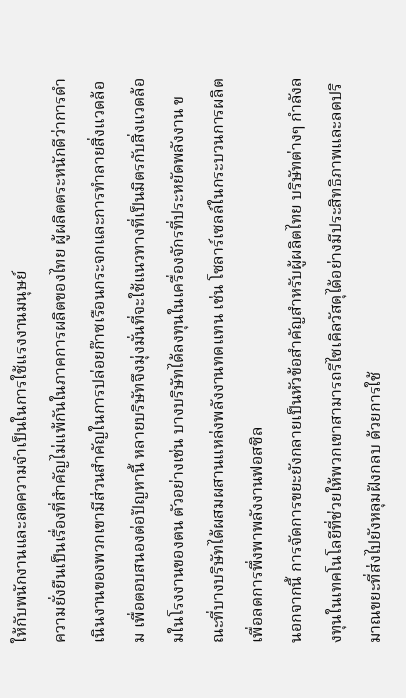ให้กับพนักงานและลดความจำเป็นในการใช้แรงงานมนุษย์
ความยั่งยืนเป็นเรื่องที่สำคัญไม่แพ้กันในภาคการผลิตของไทย ผู้ผลิตตระหนักดีว่าการดำเนินงานของพวกเขามีส่วนสำคัญในการปล่อยก๊าซเรือนกระจกและการทำลายสิ่งแวดล้อม เพื่อตอบสนองต่อปัญหานี้ หลายบริษัทจึงมุ่งมั่นที่จะใช้แนวทางที่เป็นมิตรกับสิ่งแวดล้อมในโรงงานของตน ตัวอย่างเช่น บางบริษัทได้ลงทุนในเครื่องจักรที่ประหยัดพลังงาน ขณะที่บางบริษัทได้ผสมผสานแหล่งพลังงานทดแทน เช่น โซลาร์เซลล์ในกระบวนการผลิตเพื่อลดการพึ่งพาพลังงานฟอสซิล
นอกจากนี้ การจัดการขยะยังกลายเป็นหัวข้อสำคัญสำหรับผู้ผลิตไทย บริษัทต่างๆ กำลังลงทุนในเทคโนโลยีที่ช่วยให้พวกเขาสามารถรีไซเคิลวัสดุได้อย่างมีประสิทธิภาพและลดปริมาณขยะที่ส่งไปยังหลุมฝังกลบ ด้วยการใช้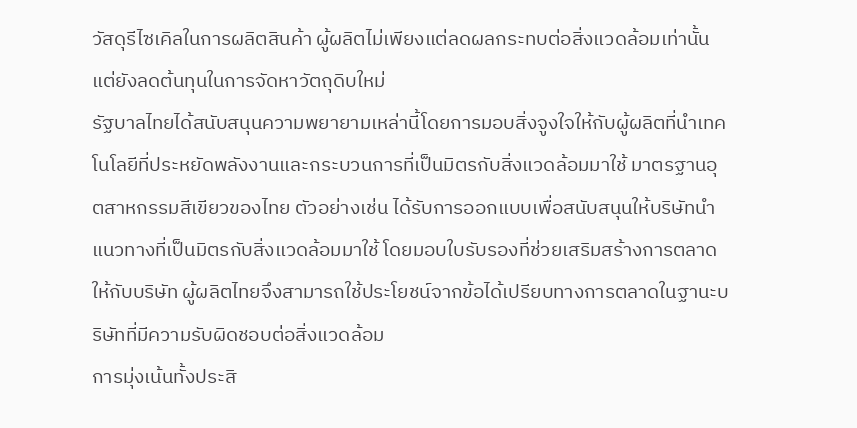วัสดุรีไซเคิลในการผลิตสินค้า ผู้ผลิตไม่เพียงแต่ลดผลกระทบต่อสิ่งแวดล้อมเท่านั้น แต่ยังลดต้นทุนในการจัดหาวัตถุดิบใหม่
รัฐบาลไทยได้สนับสนุนความพยายามเหล่านี้โดยการมอบสิ่งจูงใจให้กับผู้ผลิตที่นำเทคโนโลยีที่ประหยัดพลังงานและกระบวนการที่เป็นมิตรกับสิ่งแวดล้อมมาใช้ มาตรฐานอุตสาหกรรมสีเขียวของไทย ตัวอย่างเช่น ได้รับการออกแบบเพื่อสนับสนุนให้บริษัทนำแนวทางที่เป็นมิตรกับสิ่งแวดล้อมมาใช้ โดยมอบใบรับรองที่ช่วยเสริมสร้างการตลาดให้กับบริษัท ผู้ผลิตไทยจึงสามารถใช้ประโยชน์จากข้อได้เปรียบทางการตลาดในฐานะบริษัทที่มีความรับผิดชอบต่อสิ่งแวดล้อม
การมุ่งเน้นทั้งประสิ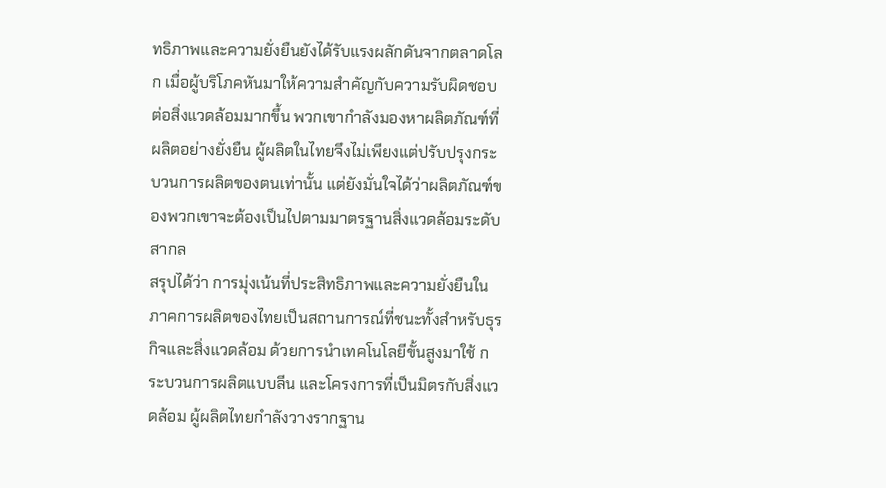ทธิภาพและความยั่งยืนยังได้รับแรงผลักดันจากตลาดโลก เมื่อผู้บริโภคหันมาให้ความสำคัญกับความรับผิดชอบต่อสิ่งแวดล้อมมากขึ้น พวกเขากำลังมองหาผลิตภัณฑ์ที่ผลิตอย่างยั่งยืน ผู้ผลิตในไทยจึงไม่เพียงแต่ปรับปรุงกระบวนการผลิตของตนเท่านั้น แต่ยังมั่นใจได้ว่าผลิตภัณฑ์ของพวกเขาจะต้องเป็นไปตามมาตรฐานสิ่งแวดล้อมระดับสากล
สรุปได้ว่า การมุ่งเน้นที่ประสิทธิภาพและความยั่งยืนในภาคการผลิตของไทยเป็นสถานการณ์ที่ชนะทั้งสำหรับธุรกิจและสิ่งแวดล้อม ด้วยการนำเทคโนโลยีขั้นสูงมาใช้ กระบวนการผลิตแบบลีน และโครงการที่เป็นมิตรกับสิ่งแวดล้อม ผู้ผลิตไทยกำลังวางรากฐาน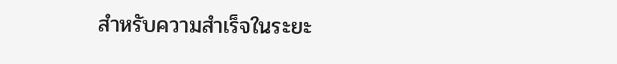สำหรับความสำเร็จในระยะ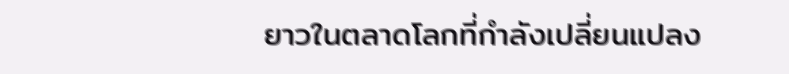ยาวในตลาดโลกที่กำลังเปลี่ยนแปลง